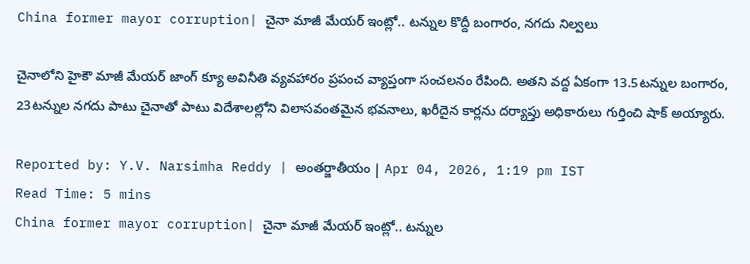China former mayor corruption| చైనా మాజీ మేయర్ ఇంట్లో.. టన్నుల కొద్దీ బంగారం, నగదు నిల్వలు

చైనాలోని హైకౌ మాజీ మేయర్ జాంగ్ క్యూ అవినీతి వ్యవహారం ప్రపంచ వ్యాప్తంగా సంచలనం రేపింది. అతని వద్ద ఏకంగా 13.5టన్నుల బంగారం, 23టన్నుల నగదు పాటు చైనాతో పాటు విదేశాలల్లోని విలాసవంతమైన భవనాలు, ఖరీదైన కార్లను దర్యాప్తు అధికారులు గుర్తించి షాక్ అయ్యారు.

Reported by: Y.V. Narsimha Reddy | అంత‌ర్జాతీయం | Apr 04, 2026, 1:19 pm IST
Read Time: 5 mins
China former mayor corruption| చైనా మాజీ మేయర్ ఇంట్లో.. టన్నుల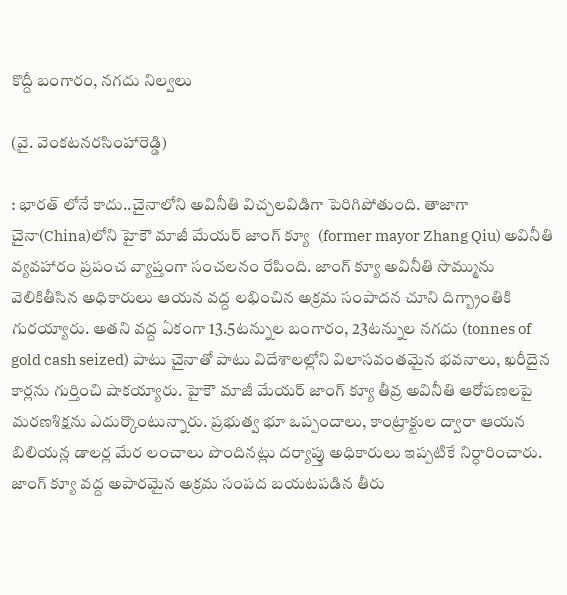కొద్దీ బంగారం, నగదు నిల్వలు

(వై. వెంకటనరసింహారెడ్డి)

: భారత్ లోనే కాదు..చైనాలోని అవినీతి విచ్చలవిడిగా పెరిగిపోతుంది. తాజాగా చైనా(China)లోని హైకౌ మాజీ మేయర్ జాంగ్ క్యూ  (former mayor Zhang Qiu) అవినీతి వ్యవహారం ప్రపంచ వ్యాప్తంగా సంచలనం రేపింది. జాంగ్ క్యూ అవినీతి సొమ్మును వెలికితీసిన అధికారులు ఆయన వద్ద లభించిన అక్రమ సంపాదన చూని దిగ్బ్రాంతికి గురయ్యారు. అతని వద్ద ఏకంగా 13.5టన్నుల బంగారం, 23టన్నుల నగదు (tonnes of gold cash seized) పాటు చైనాతో పాటు విదేశాలల్లోని విలాసవంతమైన భవనాలు, ఖరీదైన కార్లను గుర్తించి షాకయ్యారు. హైకౌ మాజీ మేయర్ జాంగ్ క్యూ తీవ్ర అవినీతి ఆరోపణలపై మరణశిక్షను ఎదుర్కొంటున్నారు. ప్రభుత్వ భూ ఒప్పందాలు, కాంట్రాక్టుల ద్వారా ఆయన బిలియన్ల డాలర్ల మేర లంచాలు పొందినట్లు దర్యాప్తు అధికారులు ఇప్పటికే నిర్ధారించారు. జాంగ్ క్యూ వద్ద అపారమైన అక్రమ సంపద బయటపడిన తీరు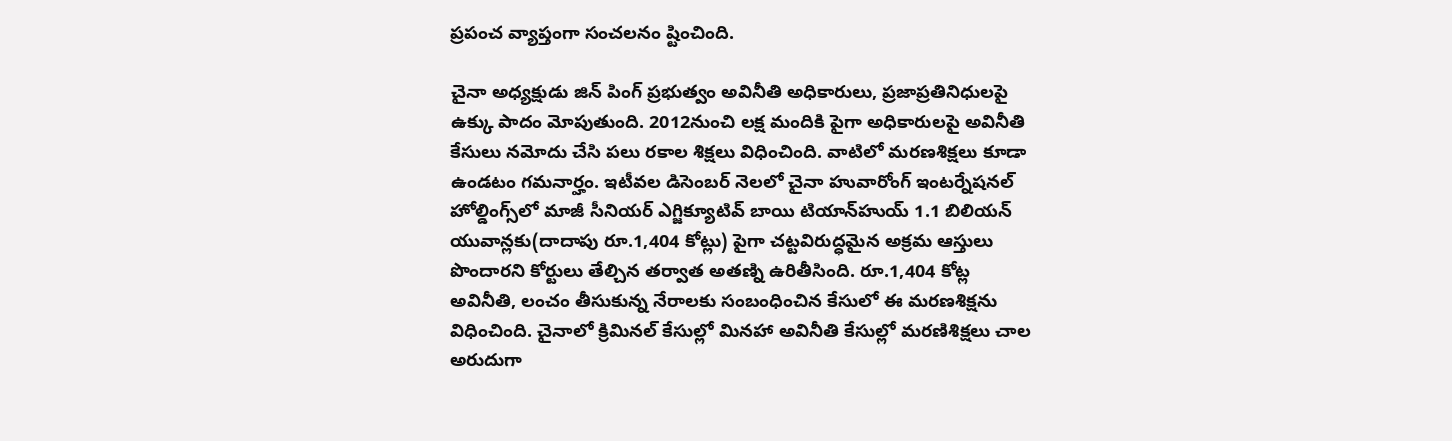ప్రపంచ వ్యాప్తంగా సంచలనం ష్టించింది.

చైనా అధ్యక్షుడు జిన్ పింగ్ ప్రభుత్వం అవినీతి అధికారులు, ప్రజాప్రతినిధులపై ఉక్కు పాదం మోపుతుంది. 2012నుంచి లక్ష మందికి పైగా అధికారులపై అవినీతి కేసులు నమోదు చేసి పలు రకాల శిక్షలు విధించింది. వాటిలో మరణశిక్షలు కూడా ఉండటం గమనార్హం. ఇటీవల డిసెంబర్ నెలలో చైనా హువారోంగ్ ఇంటర్నేషనల్ హోల్డింగ్స్‌లో మాజీ సీనియర్ ఎగ్జిక్యూటివ్ బాయి టియాన్‌హుయ్ 1.1 బిలియన్ యువాన్లకు(దాదాపు రూ.1,404 కోట్లు) పైగా చట్టవిరుద్ధమైన అక్రమ ఆస్తులు పొందారని కోర్టులు తేల్చిన తర్వాత అతణ్ని ఉరితీసింది. రూ.1,404 కోట్ల అవినీతి, లంచం తీసుకున్న నేరాలకు సంబంధించిన కేసులో ఈ మరణశిక్షను విధించింది. చైనాలో క్రిమినల్ కేసుల్లో మినహా అవినీతి కేసుల్లో మరణిశిక్షలు చాల అరుదుగా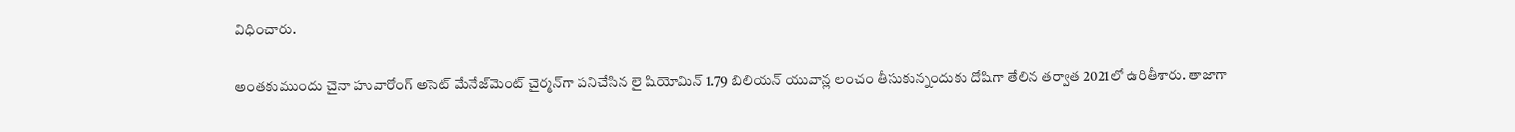విధించారు.

అంతకుముందు చైనా హువారోంగ్ అసెట్ మేనేజ్‌మెంట్ చైర్మన్‌గా పనిచేసిన లై షియోమిన్ 1.79 బిలియన్ యువాన్ల లంచం తీసుకున్నందుకు దోషిగా తేలిన తర్వాత 2021లో ఉరితీశారు. తాజాగా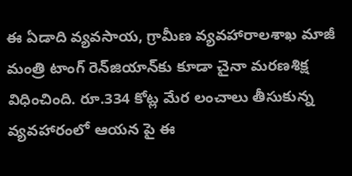ఈ ఏడాది వ్యవసాయ, గ్రామీణ వ్యవహారాలశాఖ మాజీ మంత్రి టాంగ్ రెన్‌జియాన్‌కు కూడా చైనా మరణశిక్ష విధించింది. రూ.334 కోట్ల మేర లంచాలు తీసుకున్న వ్యవహారంలో ఆయన పై ఈ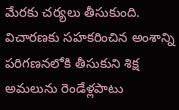మేరకు చర్యలు తీసుకుంది. విచారణకు సహకరించిన అంశాన్ని పరిగణనలోకి తీసుకుని శిక్ష అమలును రెండేళ్లపాటు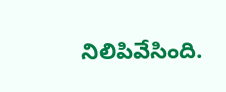నిలిపివేసింది.